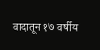वादातून १७ वर्षीय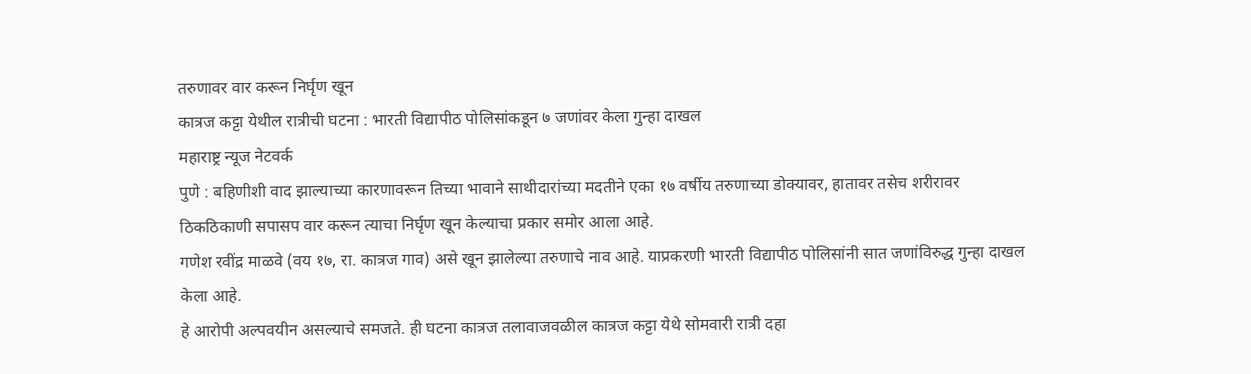तरुणावर वार करून निर्घृण खून
कात्रज कट्टा येथील रात्रीची घटना : भारती विद्यापीठ पोलिसांकडून ७ जणांवर केला गुन्हा दाखल
महाराष्ट्र न्यूज नेटवर्क
पुणे : बहिणीशी वाद झाल्याच्या कारणावरून तिच्या भावाने साथीदारांच्या मदतीने एका १७ वर्षीय तरुणाच्या डोक्यावर, हातावर तसेच शरीरावर ठिकठिकाणी सपासप वार करून त्याचा निर्घृण खून केल्याचा प्रकार समोर आला आहे.
गणेश रवींद्र माळवे (वय १७, रा. कात्रज गाव) असे खून झालेल्या तरुणाचे नाव आहे. याप्रकरणी भारती विद्यापीठ पोलिसांनी सात जणांविरुद्ध गुन्हा दाखल केला आहे.
हे आरोपी अल्पवयीन असल्याचे समजते. ही घटना कात्रज तलावाजवळील कात्रज कट्टा येथे सोमवारी रात्री दहा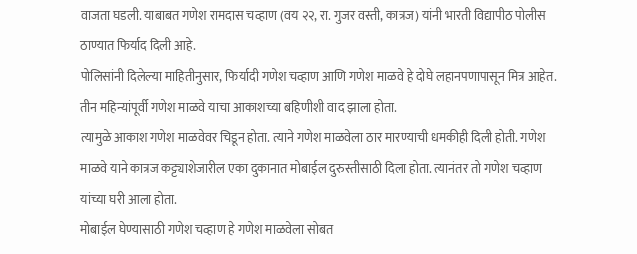वाजता घडली. याबाबत गणेश रामदास चव्हाण (वय २२, रा. गुजर वस्ती, कात्रज) यांनी भारती विद्यापीठ पोलीस ठाण्यात फिर्याद दिली आहे.
पोलिसांनी दिलेल्या माहितीनुसार, फिर्यादी गणेश चव्हाण आणि गणेश माळवे हे दोघे लहानपणापासून मित्र आहेत. तीन महिन्यांपूर्वी गणेश माळवे याचा आकाशच्या बहिणीशी वाद झाला होता.
त्यामुळे आकाश गणेश माळवेवर चिडून होता. त्याने गणेश माळवेला ठार मारण्याची धमकीही दिली होती. गणेश माळवे याने कात्रज कट्ट्याशेजारील एका दुकानात मोबाईल दुरुस्तीसाठी दिला होता. त्यानंतर तो गणेश चव्हाण यांच्या घरी आला होता.
मोबाईल घेण्यासाठी गणेश चव्हाण हे गणेश माळवेला सोबत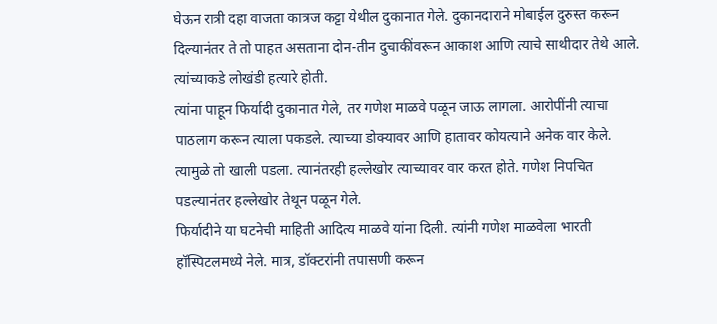घेऊन रात्री दहा वाजता कात्रज कट्टा येथील दुकानात गेले. दुकानदाराने मोबाईल दुरुस्त करून दिल्यानंतर ते तो पाहत असताना दोन-तीन दुचाकींवरून आकाश आणि त्याचे साथीदार तेथे आले. त्यांच्याकडे लोखंडी हत्यारे होती.
त्यांना पाहून फिर्यादी दुकानात गेले, तर गणेश माळवे पळून जाऊ लागला. आरोपींनी त्याचा पाठलाग करून त्याला पकडले. त्याच्या डोक्यावर आणि हातावर कोयत्याने अनेक वार केले. त्यामुळे तो खाली पडला. त्यानंतरही हल्लेखोर त्याच्यावर वार करत होते. गणेश निपचित पडल्यानंतर हल्लेखोर तेथून पळून गेले.
फिर्यादीने या घटनेची माहिती आदित्य माळवे यांना दिली. त्यांनी गणेश माळवेला भारती हॉस्पिटलमध्ये नेले. मात्र, डॉक्टरांनी तपासणी करून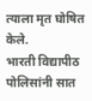त्याला मृत घोषित केले.
भारती विद्यापीठ पोलिसांनी सात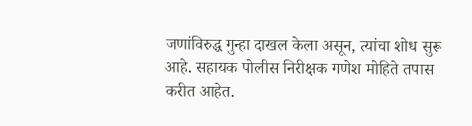जणांविरुद्ध गुन्हा दाखल केला असून, त्यांचा शोध सुरू आहे. सहायक पोलीस निरीक्षक गणेश मोहिते तपास करीत आहेत.